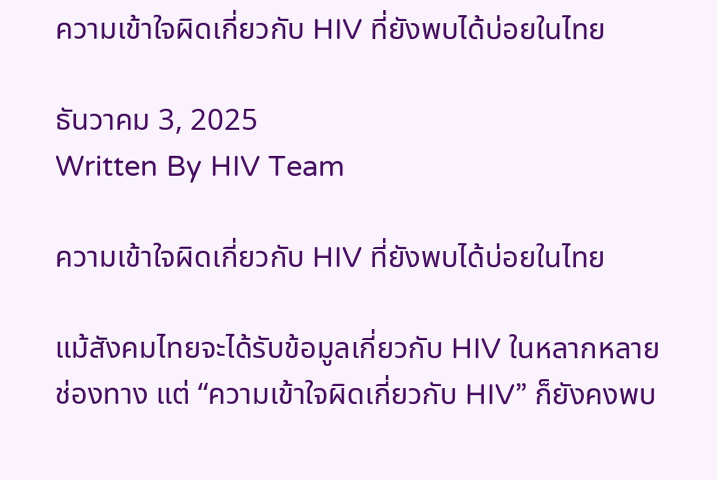ความเข้าใจผิดเกี่ยวกับ HIV ที่ยังพบได้บ่อยในไทย

ธันวาคม 3, 2025
Written By HIV Team

ความเข้าใจผิดเกี่ยวกับ HIV ที่ยังพบได้บ่อยในไทย

แม้สังคมไทยจะได้รับข้อมูลเกี่ยวกับ HIV ในหลากหลายช่องทาง แต่ “ความเข้าใจผิดเกี่ยวกับ HIV” ก็ยังคงพบ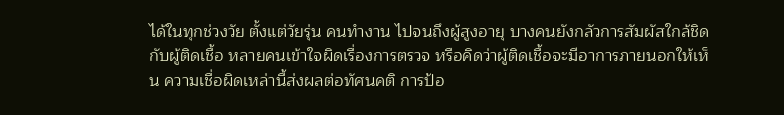ได้ในทุกช่วงวัย ตั้งแต่วัยรุ่น คนทำงาน ไปจนถึงผู้สูงอายุ บางคนยังกลัวการสัมผัสใกล้ชิดกับผู้ติดเชื้อ หลายคนเข้าใจผิดเรื่องการตรวจ หรือคิดว่าผู้ติดเชื้อจะมีอาการภายนอกให้เห็น ความเชื่อผิดเหล่านี้ส่งผลต่อทัศนคติ การป้อ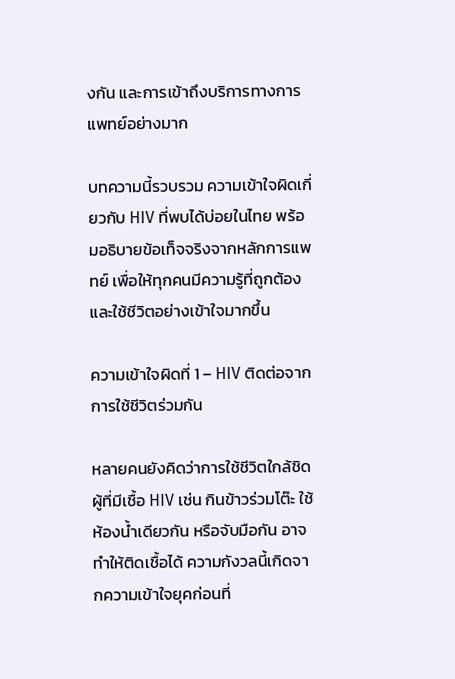งกัน และการเข้าถึงบริการทางการแพทย์อย่างมาก

บทความนี้รวบรวม ความเข้าใจผิดเกี่ยวกับ HIV ที่พบได้บ่อยในไทย พร้อมอธิบายข้อเท็จจริงจากหลักการแพทย์ เพื่อให้ทุกคนมีความรู้ที่ถูกต้องและใช้ชีวิตอย่างเข้าใจมากขึ้น

ความเข้าใจผิดที่ 1 – HIV ติดต่อจากการใช้ชีวิตร่วมกัน

หลายคนยังคิดว่าการใช้ชีวิตใกล้ชิดผู้ที่มีเชื้อ HIV เช่น กินข้าวร่วมโต๊ะ ใช้ห้องน้ำเดียวกัน หรือจับมือกัน อาจทำให้ติดเชื้อได้ ความกังวลนี้เกิดจากความเข้าใจยุคก่อนที่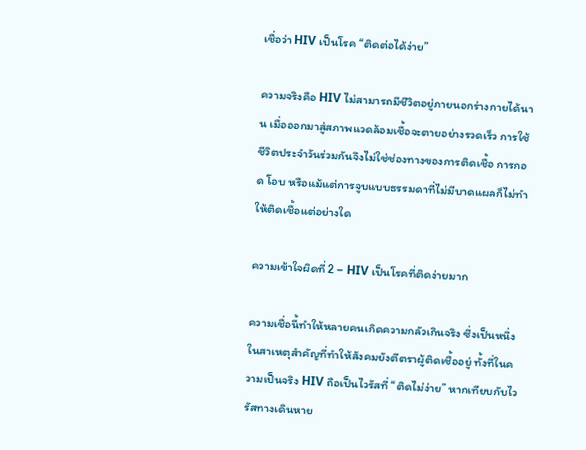เชื่อว่า HIV เป็นโรค “ติดต่อได้ง่าย”

ความจริงคือ HIV ไม่สามารถมีชีวิตอยู่ภายนอกร่างกายได้นาน เมื่อออกมาสู่สภาพแวดล้อมเชื้อจะตายอย่างรวดเร็ว การใช้ชีวิตประจำวันร่วมกันจึงไม่ใช่ช่องทางของการติดเชื้อ การกอด โอบ หรือแม้แต่การจูบแบบธรรมดาที่ไม่มีบาดแผลก็ไม่ทำให้ติดเชื้อแต่อย่างใด

ความเข้าใจผิดที่ 2 – HIV เป็นโรคที่ติดง่ายมาก

ความเชื่อนี้ทำให้หลายคนเกิดความกลัวเกินจริง ซึ่งเป็นหนึ่งในสาเหตุสำคัญที่ทำให้สังคมยังตีตราผู้ติดเชื้ออยู่ ทั้งที่ในความเป็นจริง HIV ถือเป็นไวรัสที่ “ติดไม่ง่าย” หากเทียบกับไวรัสทางเดินหาย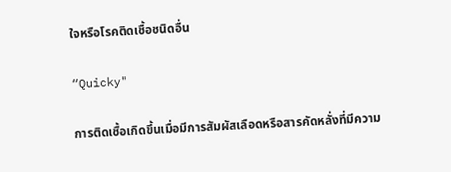ใจหรือโรคติดเชื้อชนิดอื่น

“Quicky"

การติดเชื้อเกิดขึ้นเมื่อมีการสัมผัสเลือดหรือสารคัดหลั่งที่มีความ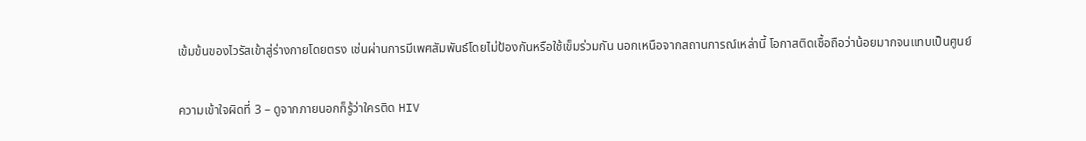เข้มข้นของไวรัสเข้าสู่ร่างกายโดยตรง เช่นผ่านการมีเพศสัมพันธ์โดยไม่ป้องกันหรือใช้เข็มร่วมกัน นอกเหนือจากสถานการณ์เหล่านี้ โอกาสติดเชื้อถือว่าน้อยมากจนแทบเป็นศูนย์

ความเข้าใจผิดที่ 3 – ดูจากภายนอกก็รู้ว่าใครติด HIV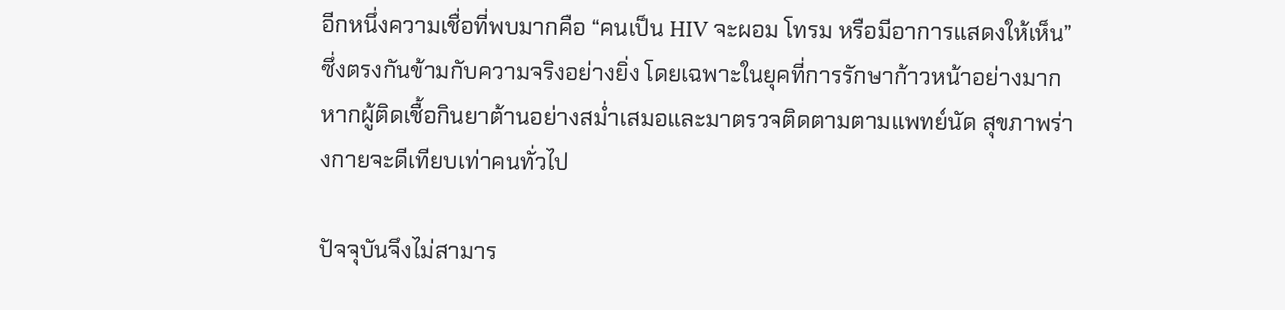อีกหนึ่งความเชื่อที่พบมากคือ “คนเป็น HIV จะผอม โทรม หรือมีอาการแสดงให้เห็น” ซึ่งตรงกันข้ามกับความจริงอย่างยิ่ง โดยเฉพาะในยุคที่การรักษาก้าวหน้าอย่างมาก หากผู้ติดเชื้อกินยาต้านอย่างสม่ำเสมอและมาตรวจติดตามตามแพทย์นัด สุขภาพร่างกายจะดีเทียบเท่าคนทั่วไป

ปัจจุบันจึงไม่สามาร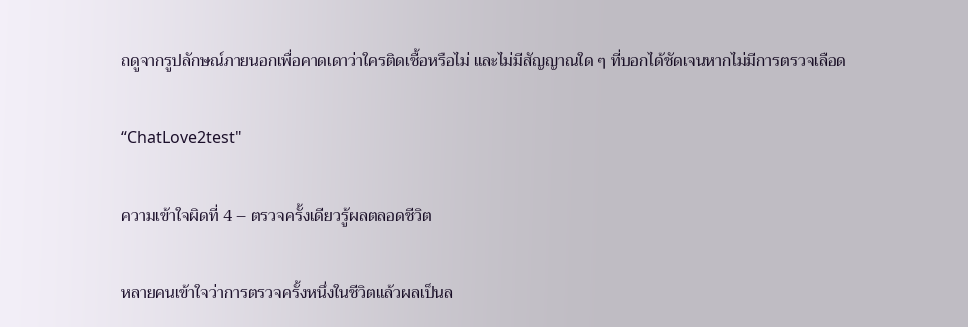ถดูจากรูปลักษณ์ภายนอกเพื่อคาดเดาว่าใครติดเชื้อหรือไม่ และไม่มีสัญญาณใด ๆ ที่บอกได้ชัดเจนหากไม่มีการตรวจเลือด

“ChatLove2test"

ความเข้าใจผิดที่ 4 – ตรวจครั้งเดียวรู้ผลตลอดชีวิต

หลายคนเข้าใจว่าการตรวจครั้งหนึ่งในชีวิตแล้วผลเป็นล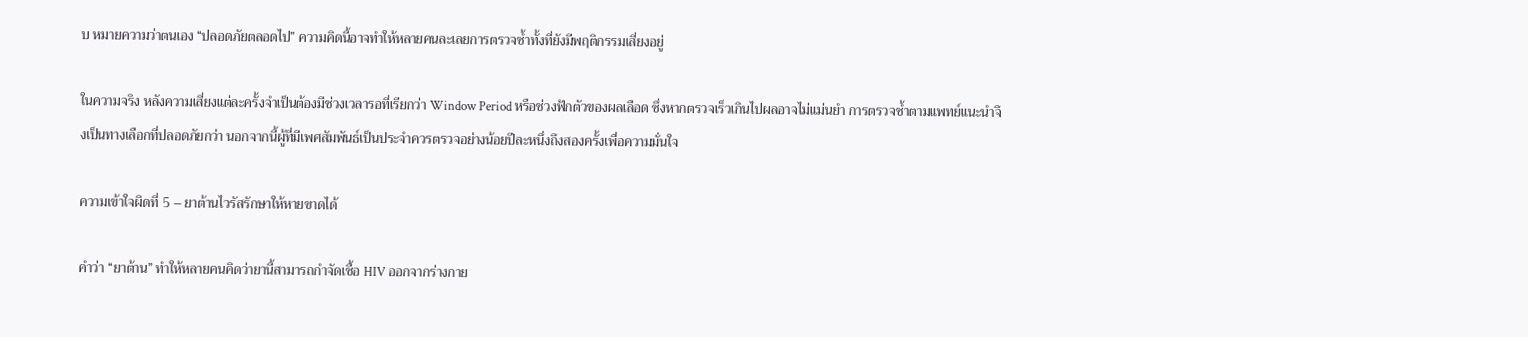บ หมายความว่าตนเอง “ปลอดภัยตลอดไป” ความคิดนี้อาจทำให้หลายคนละเลยการตรวจซ้ำทั้งที่ยังมีพฤติกรรมเสี่ยงอยู่

ในความจริง หลังความเสี่ยงแต่ละครั้งจำเป็นต้องมีช่วงเวลารอที่เรียกว่า Window Period หรือช่วงฟักตัวของผลเลือด ซึ่งหากตรวจเร็วเกินไปผลอาจไม่แม่นยำ การตรวจซ้ำตามแพทย์แนะนำจึงเป็นทางเลือกที่ปลอดภัยกว่า นอกจากนี้ผู้ที่มีเพศสัมพันธ์เป็นประจำควรตรวจอย่างน้อยปีละหนึ่งถึงสองครั้งเพื่อความมั่นใจ

ความเข้าใจผิดที่ 5 – ยาต้านไวรัสรักษาให้หายขาดได้

คำว่า “ยาต้าน” ทำให้หลายคนคิดว่ายานี้สามารถกำจัดเชื้อ HIV ออกจากร่างกาย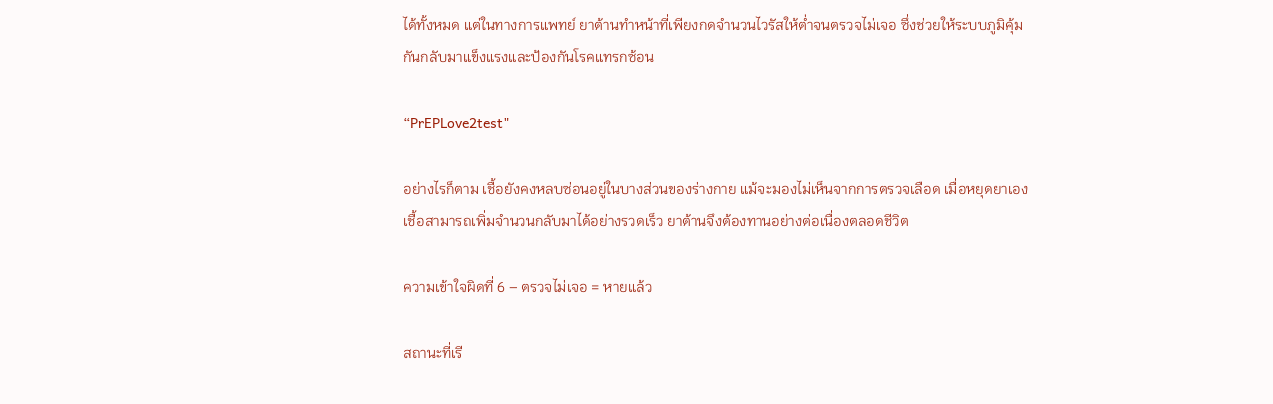ได้ทั้งหมด แต่ในทางการแพทย์ ยาต้านทำหน้าที่เพียงกดจำนวนไวรัสให้ต่ำจนตรวจไม่เจอ ซึ่งช่วยให้ระบบภูมิคุ้มกันกลับมาแข็งแรงและป้องกันโรคแทรกซ้อน

“PrEPLove2test"

อย่างไรก็ตาม เชื้อยังคงหลบซ่อนอยู่ในบางส่วนของร่างกาย แม้จะมองไม่เห็นจากการตรวจเลือด เมื่อหยุดยาเอง เชื้อสามารถเพิ่มจำนวนกลับมาได้อย่างรวดเร็ว ยาต้านจึงต้องทานอย่างต่อเนื่องตลอดชีวิต

ความเข้าใจผิดที่ 6 – ตรวจไม่เจอ = หายแล้ว

สถานะที่เรี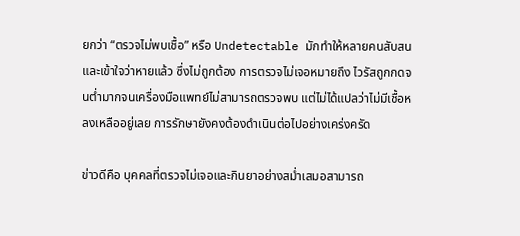ยกว่า “ตรวจไม่พบเชื้อ” หรือ Undetectable มักทำให้หลายคนสับสนและเข้าใจว่าหายแล้ว ซึ่งไม่ถูกต้อง การตรวจไม่เจอหมายถึง ไวรัสถูกกดจนต่ำมากจนเครื่องมือแพทย์ไม่สามารถตรวจพบ แต่ไม่ได้แปลว่าไม่มีเชื้อหลงเหลืออยู่เลย การรักษายังคงต้องดำเนินต่อไปอย่างเคร่งครัด

ข่าวดีคือ บุคคลที่ตรวจไม่เจอและกินยาอย่างสม่ำเสมอสามารถ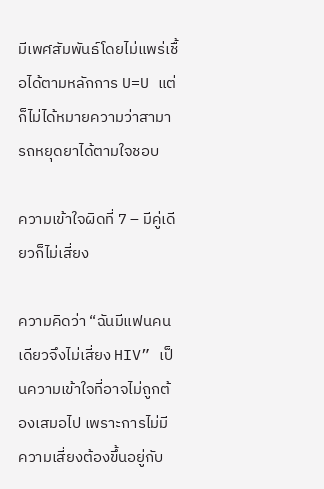มีเพศสัมพันธ์โดยไม่แพร่เชื้อได้ตามหลักการ U=U แต่ก็ไม่ได้หมายความว่าสามารถหยุดยาได้ตามใจชอบ

ความเข้าใจผิดที่ 7 – มีคู่เดียวก็ไม่เสี่ยง

ความคิดว่า “ฉันมีแฟนคนเดียวจึงไม่เสี่ยง HIV” เป็นความเข้าใจที่อาจไม่ถูกต้องเสมอไป เพราะการไม่มีความเสี่ยงต้องขึ้นอยู่กับ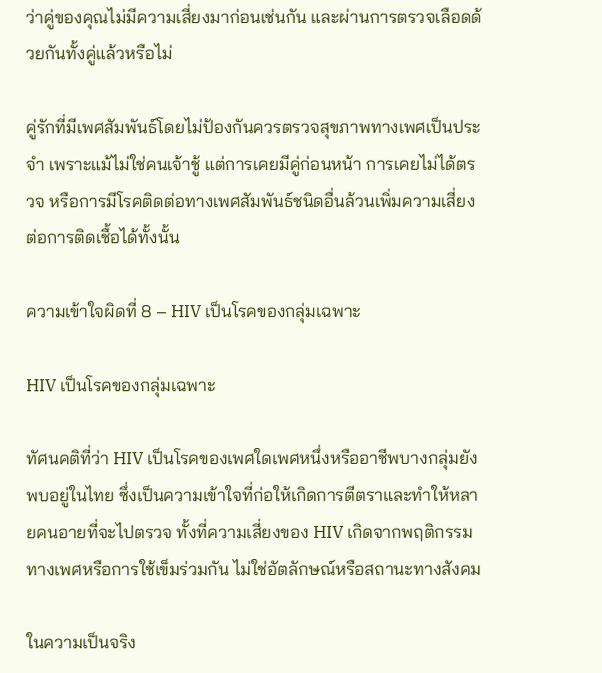ว่าคู่ของคุณไม่มีความเสี่ยงมาก่อนเช่นกัน และผ่านการตรวจเลือดด้วยกันทั้งคู่แล้วหรือไม่

คู่รักที่มีเพศสัมพันธ์โดยไม่ป้องกันควรตรวจสุขภาพทางเพศเป็นประจำ เพราะแม้ไม่ใช่คนเจ้าชู้ แต่การเคยมีคู่ก่อนหน้า การเคยไม่ได้ตรวจ หรือการมีโรคติดต่อทางเพศสัมพันธ์ชนิดอื่นล้วนเพิ่มความเสี่ยงต่อการติดเชื้อได้ทั้งนั้น

ความเข้าใจผิดที่ 8 – HIV เป็นโรคของกลุ่มเฉพาะ

HIV เป็นโรคของกลุ่มเฉพาะ

ทัศนคติที่ว่า HIV เป็นโรคของเพศใดเพศหนึ่งหรืออาชีพบางกลุ่มยังพบอยู่ในไทย ซึ่งเป็นความเข้าใจที่ก่อให้เกิดการตีตราและทำให้หลายคนอายที่จะไปตรวจ ทั้งที่ความเสี่ยงของ HIV เกิดจากพฤติกรรมทางเพศหรือการใช้เข็มร่วมกัน ไม่ใช่อัตลักษณ์หรือสถานะทางสังคม

ในความเป็นจริง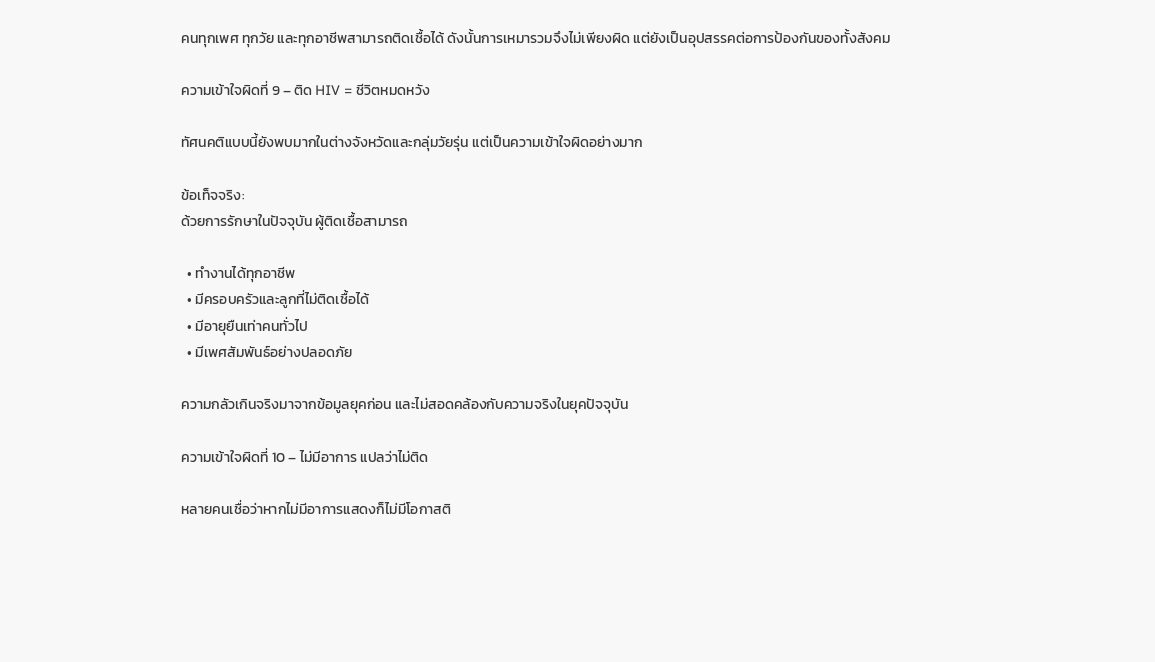คนทุกเพศ ทุกวัย และทุกอาชีพสามารถติดเชื้อได้ ดังนั้นการเหมารวมจึงไม่เพียงผิด แต่ยังเป็นอุปสรรคต่อการป้องกันของทั้งสังคม

ความเข้าใจผิดที่ 9 – ติด HIV = ชีวิตหมดหวัง

ทัศนคติแบบนี้ยังพบมากในต่างจังหวัดและกลุ่มวัยรุ่น แต่เป็นความเข้าใจผิดอย่างมาก

ข้อเท็จจริง:
ด้วยการรักษาในปัจจุบัน ผู้ติดเชื้อสามารถ

  • ทำงานได้ทุกอาชีพ
  • มีครอบครัวและลูกที่ไม่ติดเชื้อได้
  • มีอายุยืนเท่าคนทั่วไป
  • มีเพศสัมพันธ์อย่างปลอดภัย

ความกลัวเกินจริงมาจากข้อมูลยุคก่อน และไม่สอดคล้องกับความจริงในยุคปัจจุบัน

ความเข้าใจผิดที่ 10 – ไม่มีอาการ แปลว่าไม่ติด

หลายคนเชื่อว่าหากไม่มีอาการแสดงก็ไม่มีโอกาสติ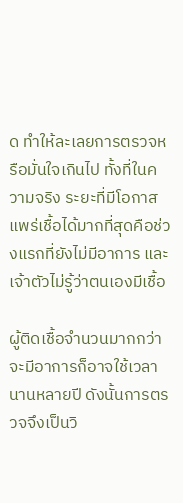ด ทำให้ละเลยการตรวจหรือมั่นใจเกินไป ทั้งที่ในความจริง ระยะที่มีโอกาสแพร่เชื้อได้มากที่สุดคือช่วงแรกที่ยังไม่มีอาการ และเจ้าตัวไม่รู้ว่าตนเองมีเชื้อ

ผู้ติดเชื้อจำนวนมากกว่าจะมีอาการก็อาจใช้เวลานานหลายปี ดังนั้นการตรวจจึงเป็นวิ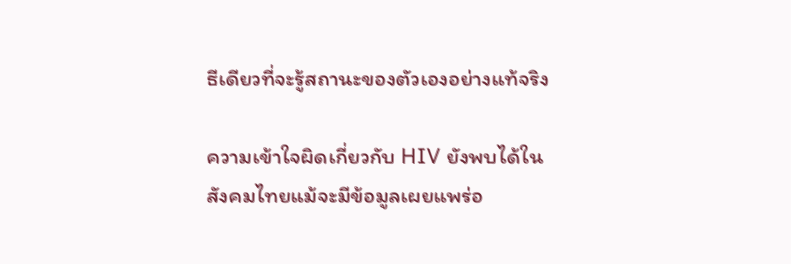ธีเดียวที่จะรู้สถานะของตัวเองอย่างแท้จริง

ความเข้าใจผิดเกี่ยวกับ HIV ยังพบได้ในสังคมไทยแม้จะมีข้อมูลเผยแพร่อ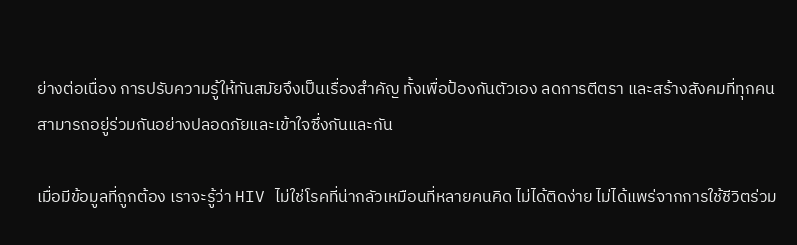ย่างต่อเนื่อง การปรับความรู้ให้ทันสมัยจึงเป็นเรื่องสำคัญ ทั้งเพื่อป้องกันตัวเอง ลดการตีตรา และสร้างสังคมที่ทุกคนสามารถอยู่ร่วมกันอย่างปลอดภัยและเข้าใจซึ่งกันและกัน

เมื่อมีข้อมูลที่ถูกต้อง เราจะรู้ว่า HIV ไม่ใช่โรคที่น่ากลัวเหมือนที่หลายคนคิด ไม่ได้ติดง่าย ไม่ได้แพร่จากการใช้ชีวิตร่วม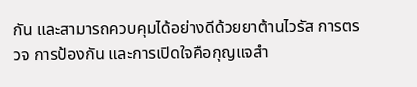กัน และสามารถควบคุมได้อย่างดีด้วยยาต้านไวรัส การตรวจ การป้องกัน และการเปิดใจคือกุญแจสำ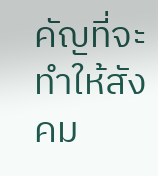คัญที่จะทำให้สังคม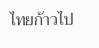ไทยก้าวไป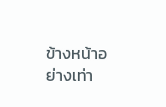ข้างหน้าอย่างเท่า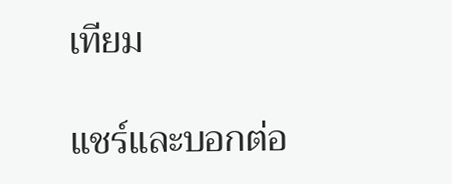เทียม

แชร์และบอกต่อ